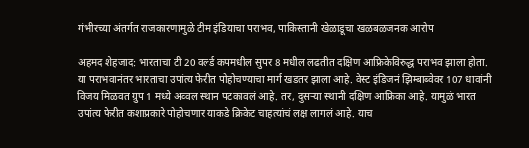गंभीरच्या अंतर्गत राजकारणामुळे टीम इंडियाचा पराभव, पाकिस्तानी खेळाडूचा खळबळजनक आरोप

अहमद शेहजाद: भारताचा टी 20 वर्ल्ड कपमधील सुपर 8 मधील लढतीत दक्षिण आफ्रिकेविरुद्ध पराभव झाला होता. या पराभवानंतर भारताचा उपांत्य फेरीत पोहोचण्याचा मार्ग खडतर झाला आहे. वेस्ट इंडिजनं झिम्बाब्वेवर 107 धावांनी विजय मिळवत ग्रुप 1 मध्ये अव्वल स्थान पटकावलं आहे. तर, दुसऱ्या स्थानी दक्षिण आफ्रिका आहे. यामुळं भारत उपांत्य फेरीत कशाप्रकारे पोहोचणार याकडे क्रिकेट चाहत्यांचं लक्ष लागलं आहे. याच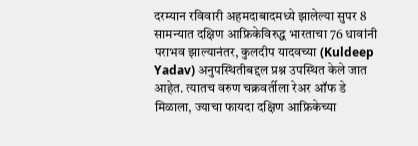दरम्यान रविवारी अहमदाबादमध्ये झालेल्या सुपर 8 सामन्यात दक्षिण आफ्रिकेविरुद्ध भारताचा 76 धावांनी पराभव झाल्यानंतर, कुलदीप यादवच्या (Kuldeep Yadav) अनुपस्थितीबद्दल प्रश्न उपस्थित केले जात आहेत. त्यातच वरुण चक्रवर्तीला रेअर ऑफ डे मिळाला, ज्याचा फायदा दक्षिण आफ्रिकेच्या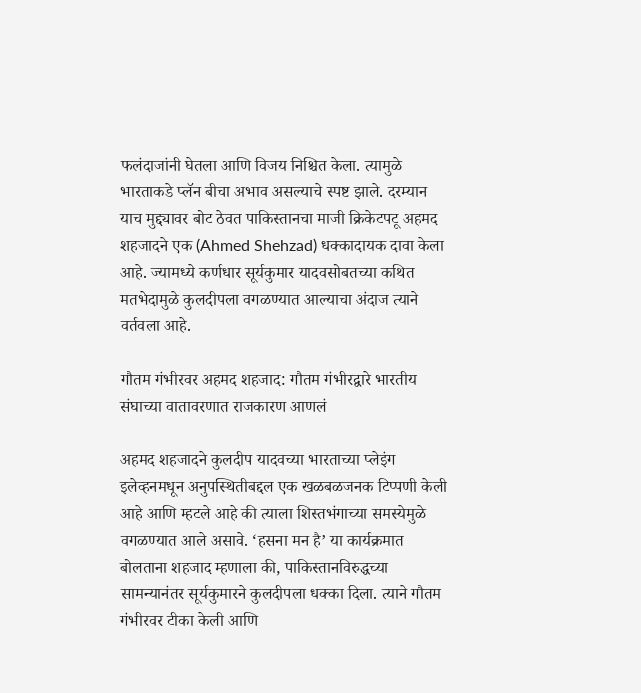फलंदाजांनी घेतला आणि विजय निश्चित केला. त्यामुळे भारताकडे प्लॅन बीचा अभाव असल्याचे स्पष्ट झाले. दरम्यान याच मुद्द्यावर बोट ठेवत पाकिस्तानचा माजी क्रिकेटपटू अहमद शहजादने एक (Ahmed Shehzad) धक्कादायक दावा केला आहे. ज्यामध्ये कर्णधार सूर्यकुमार यादवसोबतच्या कथित मतभेदामुळे कुलदीपला वगळण्यात आल्याचा अंदाज त्याने वर्तवला आहे.

गौतम गंभीरवर अहमद शहजाद: गौतम गंभीरद्वारे भारतीय संघाच्या वातावरणात राजकारण आणलं

अहमद शहजादने कुलदीप यादवच्या भारताच्या प्लेइंग इलेव्हनमधून अनुपस्थितीबद्दल एक खळबळजनक टिप्पणी केली आहे आणि म्हटले आहे की त्याला शिस्तभंगाच्या समस्येमुळे वगळण्यात आले असावे. ‘हसना मन है’ या कार्यक्रमात बोलताना शहजाद म्हणाला की, पाकिस्तानविरुद्धच्या सामन्यानंतर सूर्यकुमारने कुलदीपला धक्का दिला. त्याने गौतम गंभीरवर टीका केली आणि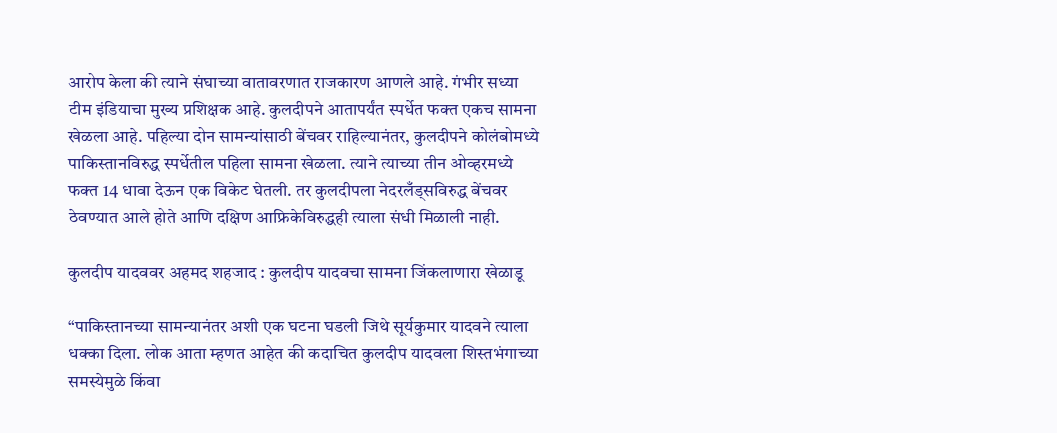आरोप केला की त्याने संघाच्या वातावरणात राजकारण आणले आहे. गंभीर सध्या टीम इंडियाचा मुख्य प्रशिक्षक आहे. कुलदीपने आतापर्यंत स्पर्धेत फक्त एकच सामना खेळला आहे. पहिल्या दोन सामन्यांसाठी बेंचवर राहिल्यानंतर, कुलदीपने कोलंबोमध्ये पाकिस्तानविरुद्ध स्पर्धेतील पहिला सामना खेळला. त्याने त्याच्या तीन ओव्हरमध्ये फक्त 14 धावा देऊन एक विकेट घेतली. तर कुलदीपला नेदरलँड्सविरुद्ध बेंचवर ठेवण्यात आले होते आणि दक्षिण आफ्रिकेविरुद्धही त्याला संधी मिळाली नाही.

कुलदीप यादववर अहमद शहजाद : कुलदीप यादवचा सामना जिंकलाणारा खेळाडू

“पाकिस्तानच्या सामन्यानंतर अशी एक घटना घडली जिथे सूर्यकुमार यादवने त्याला धक्का दिला. लोक आता म्हणत आहेत की कदाचित कुलदीप यादवला शिस्तभंगाच्या समस्येमुळे किंवा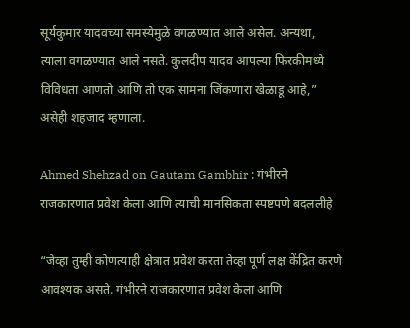सूर्यकुमार यादवच्या समस्येमुळे वगळण्यात आले असेल. अन्यथा, त्याला वगळण्यात आले नसते. कुलदीप यादव आपल्या फिरकीमध्ये विविधता आणतो आणि तो एक सामना जिंकणारा खेळाडू आहे,” असेही शहजाद म्हणाला.

Ahmed Shehzad on Gautam Gambhir : गंभीरने राजकारणात प्रवेश केला आणि त्याची मानसिकता स्पष्टपणे बदललीहे

“जेव्हा तुम्ही कोणत्याही क्षेत्रात प्रवेश करता तेव्हा पूर्ण लक्ष केंद्रित करणे आवश्यक असते. गंभीरने राजकारणात प्रवेश केला आणि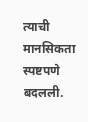त्याची मानसिकता स्पष्टपणे बदलली.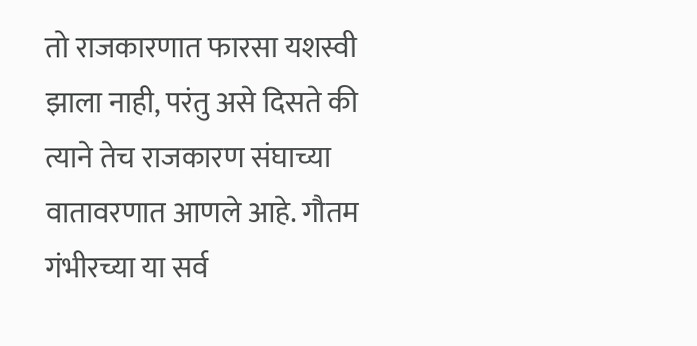तो राजकारणात फारसा यशस्वी झाला नाही, परंतु असे दिसते की त्याने तेच राजकारण संघाच्या वातावरणात आणले आहे. गौतम गंभीरच्या या सर्व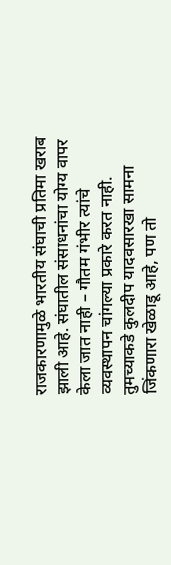राजकारणामुळे भारतीय संघाची प्रतिमा खराब झाली आहे. संघातील संसाधनांचा योग्य वापर केला जात नाही – गौतम गंभीर त्यांचे व्यवस्थापन चांगल्या प्रकारे करत नाही. तुमच्याकडे कुलदीप यादवसारखा सामना जिंकणारा खेळाडू आहे, पण तो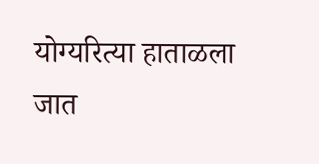योग्यरित्या हाताळला जात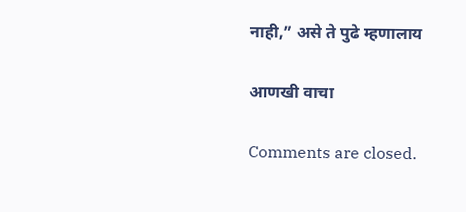नाही,” असे ते पुढे म्हणालाय

आणखी वाचा

Comments are closed.